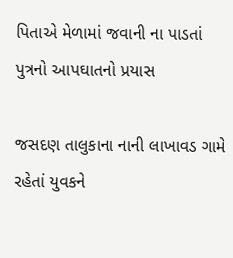પિતાએ મેળામાં જવાની ના પાડતાં પુત્રનો આપઘાતનો પ્રયાસ

જસદણ તાલુકાના નાની લાખાવડ ગામે રહેતાં યુવકને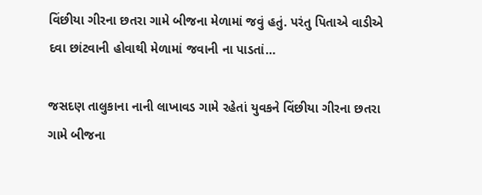વિંછીયા ગીરના છતરા ગામે બીજના મેળામાં જવું હતું. પરંતુ પિતાએ વાડીએ દવા છાંટવાની હોવાથી મેળામાં જવાની ના પાડતાં…

જસદણ તાલુકાના નાની લાખાવડ ગામે રહેતાં યુવકને વિંછીયા ગીરના છતરા ગામે બીજના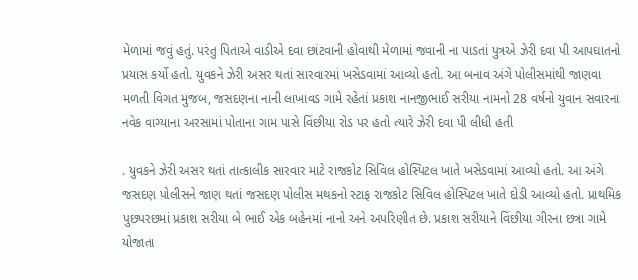મેળામાં જવું હતું. પરંતુ પિતાએ વાડીએ દવા છાંટવાની હોવાથી મેળામાં જવાની ના પાડતાં પુત્રએ ઝેરી દવા પી આપઘાતનો પ્રયાસ કર્યો હતો. યુવકને ઝેરી અસર થતાં સારવારમાં ખસેડવામાં આવ્યો હતો. આ બનાવ અંગે પોલીસમાંથી જાણવા મળતી વિગત મુજબ, જસદણના નાની લાખાવડ ગામે રહેતાં પ્રકાશ નાનજીભાઈ સરીયા નામનો 28 વર્ષનો યુવાન સવારના નવેક વાગ્યાના અરસામાં પોતાના ગામ પાસે વિંછીયા રોડ પર હતો ત્યારે ઝેરી દવા પી લીધી હતી

. યુવકને ઝેરી અસર થતાં તાત્કાલીક સારવાર માટે રાજકોટ સિવિલ હોસ્પિટલ ખાતે ખસેડવામાં આવ્યો હતો. આ અંગે જસદણ પોલીસને જાણ થતાં જસદણ પોલીસ મથકનો સ્ટાફ રાજકોટ સિવિલ હોસ્પિટલ ખાતે દોડી આવ્યો હતો. પ્રાથમિક પુછપરછમાં પ્રકાશ સરીયા બે ભાઈ એક બહેનમાં નાનો અને અપરિણીત છે. પ્રકાશ સરીયાને વિંછીયા ગીરના છત્રા ગામે યોજાતા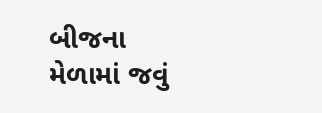બીજના મેળામાં જવું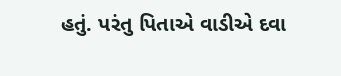હતું. પરંતુ પિતાએ વાડીએ દવા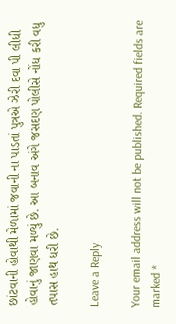છાંટવાની હોવાથી મેળામાં જવાની ના પાડતાં પુત્રએ ઝેરી દવા પી લીધી હોવાનું જાણવા મળ્યું છે. આ બનાવ અંગે જસદણ પોલીસે નોંધ કરી વધુ તપાસ હાથ ધરી છે.

Leave a Reply

Your email address will not be published. Required fields are marked *